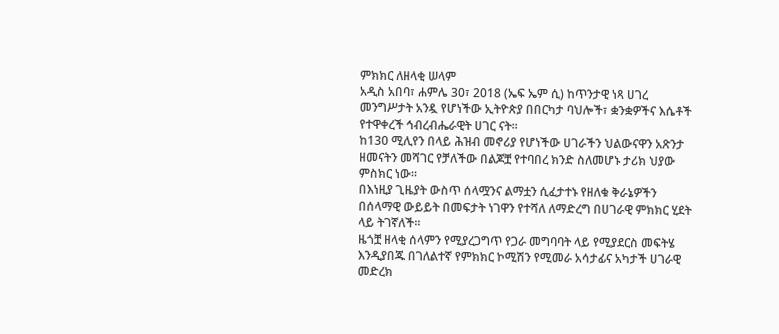ምክክር ለዘላቂ ሠላም
አዲስ አበባ፣ ሐምሌ 30፣ 2018 (ኤፍ ኤም ሲ) ከጥንታዊ ነጻ ሀገረ መንግሥታት አንዷ የሆነችው ኢትዮጵያ በበርካታ ባህሎች፣ ቋንቋዎችና እሴቶች የተዋቀረች ኅብረብሔራዊት ሀገር ናት፡፡
ከ130 ሚሊየን በላይ ሕዝብ መኖሪያ የሆነችው ሀገራችን ህልውናዋን አጽንታ ዘመናትን መሻገር የቻለችው በልጆቿ የተባበረ ክንድ ስለመሆኑ ታሪክ ህያው ምስክር ነው።
በእነዚያ ጊዜያት ውስጥ ሰላሟንና ልማቷን ሲፈታተኑ የዘለቁ ቅራኔዎችን በሰላማዊ ውይይት በመፍታት ነገዋን የተሻለ ለማድረግ በሀገራዊ ምክክር ሂደት ላይ ትገኛለች፡፡
ዜጎቿ ዘላቂ ሰላምን የሚያረጋግጥ የጋራ መግባባት ላይ የሚያደርስ መፍትሄ እንዲያበጁ በገለልተኛ የምክክር ኮሚሽን የሚመራ አሳታፊና አካታች ሀገራዊ መድረክ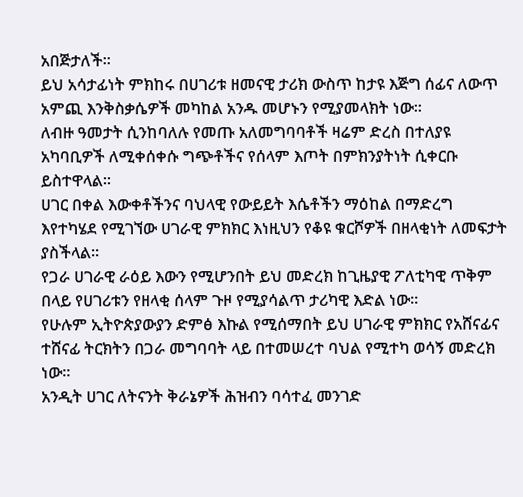አበጅታለች፡፡
ይህ አሳታፊነት ምክከሩ በሀገሪቱ ዘመናዊ ታሪክ ውስጥ ከታዩ እጅግ ሰፊና ለውጥ አምጪ እንቅስቃሴዎች መካከል አንዱ መሆኑን የሚያመላክት ነው፡፡
ለብዙ ዓመታት ሲንከባለሉ የመጡ አለመግባባቶች ዛሬም ድረስ በተለያዩ አካባቢዎች ለሚቀሰቀሱ ግጭቶችና የሰላም እጦት በምክንያትነት ሲቀርቡ ይስተዋላል፡፡
ሀገር በቀል እውቀቶችንና ባህላዊ የውይይት እሴቶችን ማዕከል በማድረግ እየተካሄደ የሚገኘው ሀገራዊ ምክክር እነዚህን የቆዩ ቁርሾዎች በዘላቂነት ለመፍታት ያስችላል፡፡
የጋራ ሀገራዊ ራዕይ እውን የሚሆንበት ይህ መድረክ ከጊዜያዊ ፖለቲካዊ ጥቅም በላይ የሀገሪቱን የዘላቂ ሰላም ጉዞ የሚያሳልጥ ታሪካዊ እድል ነው፡፡
የሁሉም ኢትዮጵያውያን ድምፅ እኩል የሚሰማበት ይህ ሀገራዊ ምክክር የአሸናፊና ተሸናፊ ትርክትን በጋራ መግባባት ላይ በተመሠረተ ባህል የሚተካ ወሳኝ መድረክ ነው።
አንዲት ሀገር ለትናንት ቅራኔዎች ሕዝብን ባሳተፈ መንገድ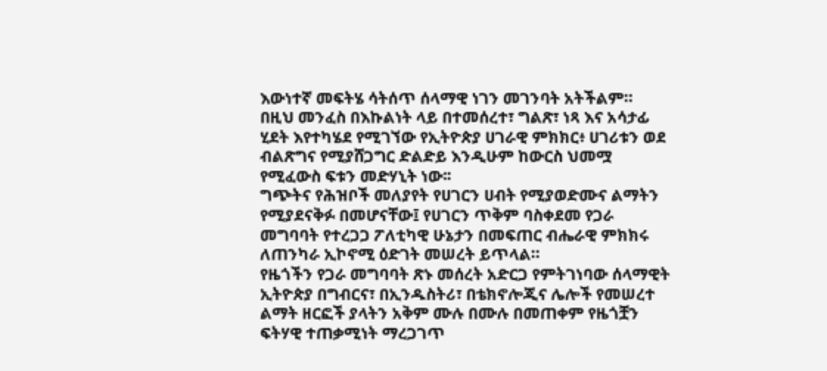እውነተኛ መፍትሄ ሳትሰጥ ሰላማዊ ነገን መገንባት አትችልም።
በዚህ መንፈስ በእኩልነት ላይ በተመሰረተ፣ ግልጽ፣ ነጻ እና አሳታፊ ሂደት እየተካሄደ የሚገኘው የኢትዮጵያ ሀገራዊ ምክክር፥ ሀገሪቱን ወደ ብልጽግና የሚያሸጋግር ድልድይ እንዲሁም ከውርስ ህመሟ የሚፈውስ ፍቱን መድሃኒት ነው፡፡
ግጭትና የሕዝቦች መለያየት የሀገርን ሀብት የሚያወድሙና ልማትን የሚያደናቅፉ በመሆናቸው፤ የሀገርን ጥቅም ባስቀደመ የጋራ መግባባት የተረጋጋ ፖለቲካዊ ሁኔታን በመፍጠር ብሔራዊ ምክክሩ ለጠንካራ ኢኮኖሚ ዕድገት መሠረት ይጥላል።
የዜጎችን የጋራ መግባባት ጽኑ መሰረት አድርጋ የምትገነባው ሰላማዊት ኢትዮጵያ በግብርና፣ በኢንዱስትሪ፣ በቴክኖሎጂና ሌሎች የመሠረተ ልማት ዘርፎች ያላትን አቅም ሙሉ በሙሉ በመጠቀም የዜጎቿን ፍትሃዊ ተጠቃሚነት ማረጋገጥ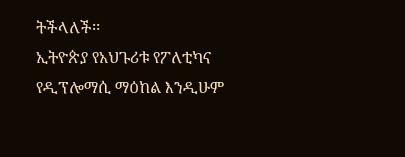ትችላለች፡፡
ኢትዮጵያ የአህጉሪቱ የፖለቲካና የዲፕሎማሲ ማዕከል እንዲሁም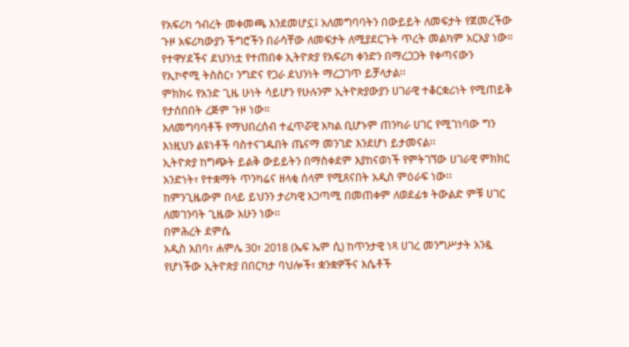የአፍሪካ ኅብረት መቀመጫ እንደመሆኗ፤ አለመግባባትን በውይይት ለመፍታት የጀመረችው ጉዞ አፍሪካውያን ችግሮችን በራሳቸው ለመፍታት ለሚያደርጉት ጥረት መልካም አርአያ ነው።
የተዋሃደችና ደህንነቷ የተጠበቀ ኢትዮጵያ የአፍሪካ ቀንድን በማረጋጋት የቀጣናውን የኢኮኖሚ ትስስር፣ ንግድና የጋራ ደህንነት ማረጋገጥ ይቻላታል፡፡
ምክክሩ የአንድ ጊዜ ሁነት ሳይሆን የሁሉንም ኢትዮጵያውያን ሀገራዊ ተቆርቋሪነት የሚጠይቅ የታሰበበት ረጅም ጉዞ ነው።
አለመግባባቶች የማህበረሰብ ተፈጥሯዊ አካል ቢሆኑም ጠንካራ ሀገር የሚገነባው ግን እነዚህን ልዩነቶች ባስተናገዱበት ጤናማ መንገድ እንደሆነ ይታመናል፡፡
ኢትዮጵያ ከግጭት ይልቅ ውይይትን በማስቀደም እያከናወነች የምትገኘው ሀገራዊ ምክክር አንድነት፣ የተቋማት ጥንካሬና ዘላቂ ሰላም የሚጸናበት አዲስ ምዕራፍ ነው፡፡
ከምንጊዜውም በላይ ይህንን ታሪካዊ አጋጣሚ በመጠቀም ለወደፊቱ ትውልድ ምቹ ሀገር ለመገንባት ጊዜው አሁን ነው።
በምሕረት ደምሴ
አዲስ አበባ፣ ሐምሌ 30፣ 2018 (ኤፍ ኤም ሲ) ከጥንታዊ ነጻ ሀገረ መንግሥታት አንዷ የሆነችው ኢትዮጵያ በበርካታ ባህሎች፣ ቋንቋዎችና እሴቶች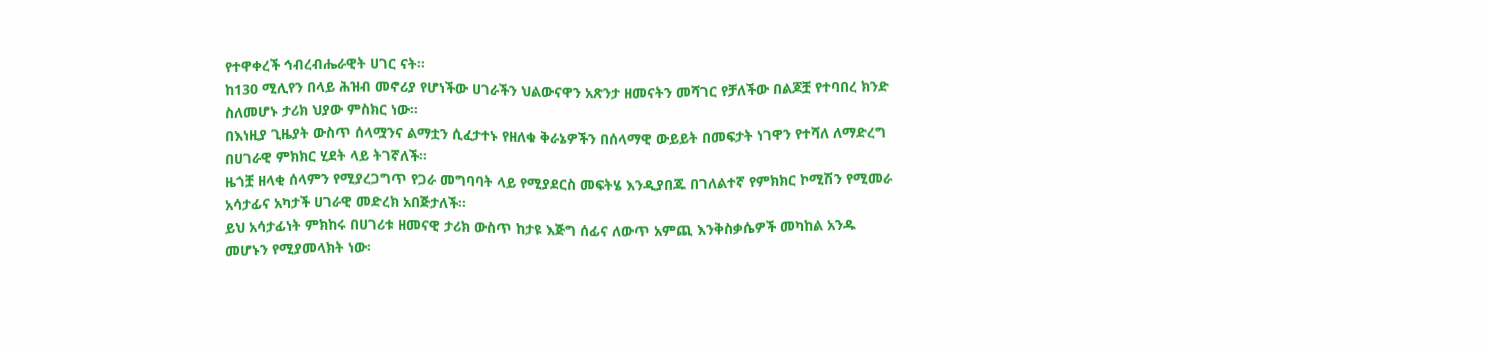የተዋቀረች ኅብረብሔራዊት ሀገር ናት፡፡
ከ130 ሚሊየን በላይ ሕዝብ መኖሪያ የሆነችው ሀገራችን ህልውናዋን አጽንታ ዘመናትን መሻገር የቻለችው በልጆቿ የተባበረ ክንድ ስለመሆኑ ታሪክ ህያው ምስክር ነው።
በእነዚያ ጊዜያት ውስጥ ሰላሟንና ልማቷን ሲፈታተኑ የዘለቁ ቅራኔዎችን በሰላማዊ ውይይት በመፍታት ነገዋን የተሻለ ለማድረግ በሀገራዊ ምክክር ሂደት ላይ ትገኛለች፡፡
ዜጎቿ ዘላቂ ሰላምን የሚያረጋግጥ የጋራ መግባባት ላይ የሚያደርስ መፍትሄ እንዲያበጁ በገለልተኛ የምክክር ኮሚሽን የሚመራ አሳታፊና አካታች ሀገራዊ መድረክ አበጅታለች፡፡
ይህ አሳታፊነት ምክከሩ በሀገሪቱ ዘመናዊ ታሪክ ውስጥ ከታዩ እጅግ ሰፊና ለውጥ አምጪ እንቅስቃሴዎች መካከል አንዱ መሆኑን የሚያመላክት ነው፡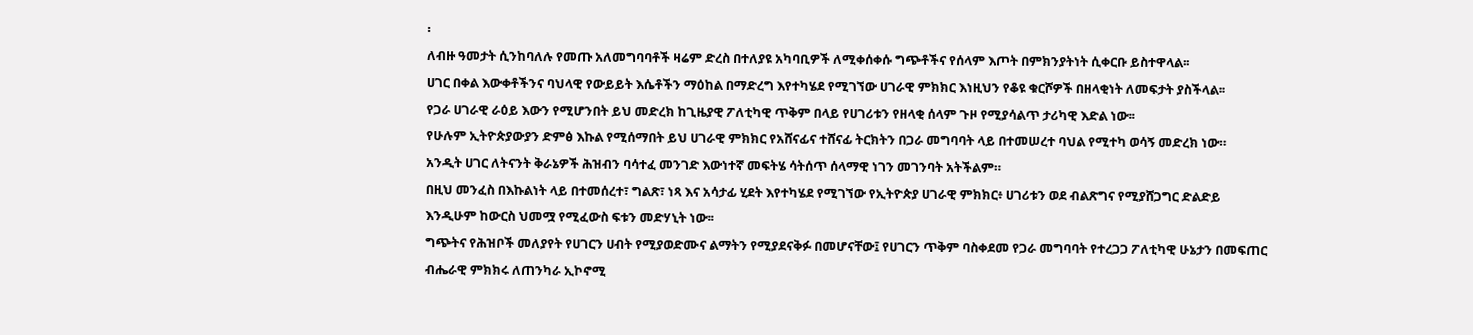፡
ለብዙ ዓመታት ሲንከባለሉ የመጡ አለመግባባቶች ዛሬም ድረስ በተለያዩ አካባቢዎች ለሚቀሰቀሱ ግጭቶችና የሰላም እጦት በምክንያትነት ሲቀርቡ ይስተዋላል፡፡
ሀገር በቀል እውቀቶችንና ባህላዊ የውይይት እሴቶችን ማዕከል በማድረግ እየተካሄደ የሚገኘው ሀገራዊ ምክክር እነዚህን የቆዩ ቁርሾዎች በዘላቂነት ለመፍታት ያስችላል፡፡
የጋራ ሀገራዊ ራዕይ እውን የሚሆንበት ይህ መድረክ ከጊዜያዊ ፖለቲካዊ ጥቅም በላይ የሀገሪቱን የዘላቂ ሰላም ጉዞ የሚያሳልጥ ታሪካዊ እድል ነው፡፡
የሁሉም ኢትዮጵያውያን ድምፅ እኩል የሚሰማበት ይህ ሀገራዊ ምክክር የአሸናፊና ተሸናፊ ትርክትን በጋራ መግባባት ላይ በተመሠረተ ባህል የሚተካ ወሳኝ መድረክ ነው።
አንዲት ሀገር ለትናንት ቅራኔዎች ሕዝብን ባሳተፈ መንገድ እውነተኛ መፍትሄ ሳትሰጥ ሰላማዊ ነገን መገንባት አትችልም።
በዚህ መንፈስ በእኩልነት ላይ በተመሰረተ፣ ግልጽ፣ ነጻ እና አሳታፊ ሂደት እየተካሄደ የሚገኘው የኢትዮጵያ ሀገራዊ ምክክር፥ ሀገሪቱን ወደ ብልጽግና የሚያሸጋግር ድልድይ እንዲሁም ከውርስ ህመሟ የሚፈውስ ፍቱን መድሃኒት ነው፡፡
ግጭትና የሕዝቦች መለያየት የሀገርን ሀብት የሚያወድሙና ልማትን የሚያደናቅፉ በመሆናቸው፤ የሀገርን ጥቅም ባስቀደመ የጋራ መግባባት የተረጋጋ ፖለቲካዊ ሁኔታን በመፍጠር ብሔራዊ ምክክሩ ለጠንካራ ኢኮኖሚ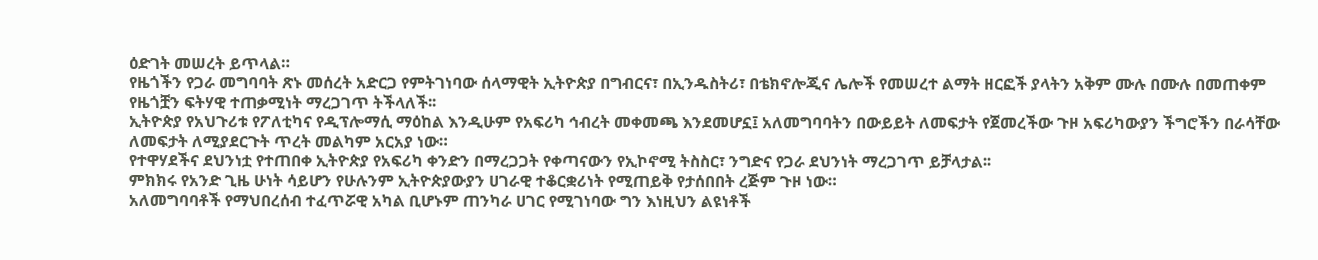ዕድገት መሠረት ይጥላል።
የዜጎችን የጋራ መግባባት ጽኑ መሰረት አድርጋ የምትገነባው ሰላማዊት ኢትዮጵያ በግብርና፣ በኢንዱስትሪ፣ በቴክኖሎጂና ሌሎች የመሠረተ ልማት ዘርፎች ያላትን አቅም ሙሉ በሙሉ በመጠቀም የዜጎቿን ፍትሃዊ ተጠቃሚነት ማረጋገጥ ትችላለች፡፡
ኢትዮጵያ የአህጉሪቱ የፖለቲካና የዲፕሎማሲ ማዕከል እንዲሁም የአፍሪካ ኅብረት መቀመጫ እንደመሆኗ፤ አለመግባባትን በውይይት ለመፍታት የጀመረችው ጉዞ አፍሪካውያን ችግሮችን በራሳቸው ለመፍታት ለሚያደርጉት ጥረት መልካም አርአያ ነው።
የተዋሃደችና ደህንነቷ የተጠበቀ ኢትዮጵያ የአፍሪካ ቀንድን በማረጋጋት የቀጣናውን የኢኮኖሚ ትስስር፣ ንግድና የጋራ ደህንነት ማረጋገጥ ይቻላታል፡፡
ምክክሩ የአንድ ጊዜ ሁነት ሳይሆን የሁሉንም ኢትዮጵያውያን ሀገራዊ ተቆርቋሪነት የሚጠይቅ የታሰበበት ረጅም ጉዞ ነው።
አለመግባባቶች የማህበረሰብ ተፈጥሯዊ አካል ቢሆኑም ጠንካራ ሀገር የሚገነባው ግን እነዚህን ልዩነቶች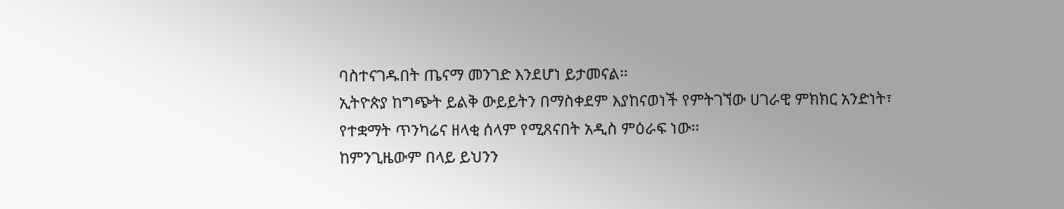ባስተናገዱበት ጤናማ መንገድ እንደሆነ ይታመናል፡፡
ኢትዮጵያ ከግጭት ይልቅ ውይይትን በማስቀደም እያከናወነች የምትገኘው ሀገራዊ ምክክር አንድነት፣ የተቋማት ጥንካሬና ዘላቂ ሰላም የሚጸናበት አዲስ ምዕራፍ ነው፡፡
ከምንጊዜውም በላይ ይህንን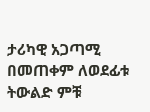ታሪካዊ አጋጣሚ በመጠቀም ለወደፊቱ ትውልድ ምቹ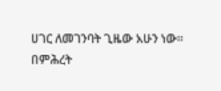ሀገር ለመገንባት ጊዜው አሁን ነው።
በምሕረት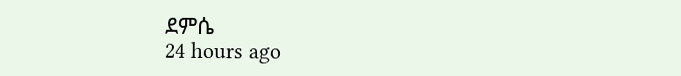ደምሴ
24 hours ago